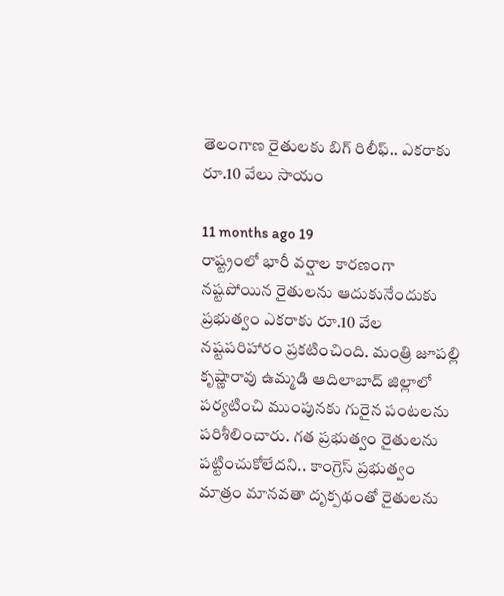తెలంగాణ రైతులకు బిగ్ రిలీఫ్.. ఎకరాకు రూ.10 వేలు సాయం

11 months ago 19
రాష్ట్రంలో భారీ వర్షాల కారణంగా నష్టపోయిన రైతులను ఆదుకునేందుకు ప్రభుత్వం ఎకరాకు రూ.10 వేల నష్టపరిహారం ప్రకటించింది. మంత్రి జూపల్లి కృష్ణారావు ఉమ్మడి ఆదిలాబాద్ జిల్లాలో పర్యటించి ముంపునకు గురైన పంటలను పరిశీలించారు. గత ప్రభుత్వం రైతులను పట్టించుకోలేదని.. కాంగ్రెస్ ప్రభుత్వం మాత్రం మానవతా దృక్పథంతో రైతులను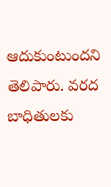ఆదుకుంటుందని తెలిపారు. వరద బాధితులకు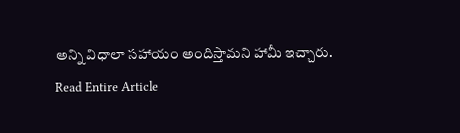అన్ని విధాలా సహాయం అందిస్తామని హామీ ఇచ్చారు.
Read Entire Article